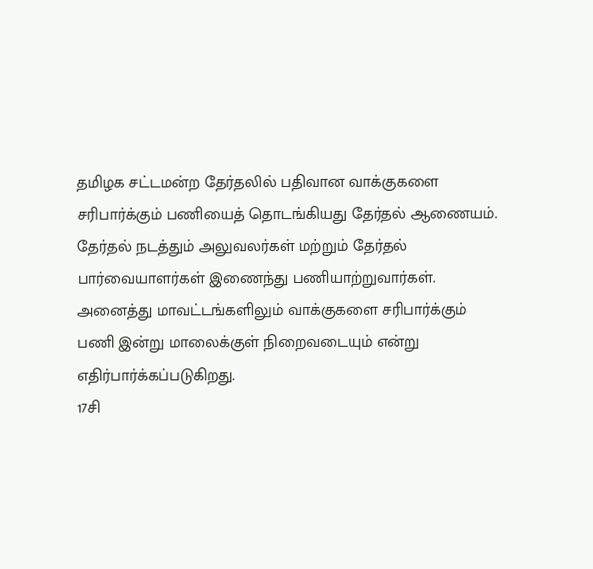தமிழக சட்டமன்ற தேர்தலில் பதிவான வாக்குகளை சரிபார்க்கும் பணியைத் தொடங்கியது தேர்தல் ஆணையம்.
தேர்தல் நடத்தும் அலுவலர்கள் மற்றும் தேர்தல் பார்வையாளர்கள் இணைந்து பணியாற்றுவார்கள். அனைத்து மாவட்டங்களிலும் வாக்குகளை சரிபார்க்கும் பணி இன்று மாலைக்குள் நிறைவடையும் என்று எதிர்பார்க்கப்படுகிறது.
17சி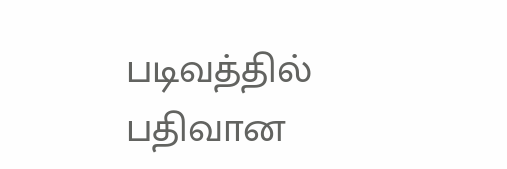படிவத்தில் பதிவான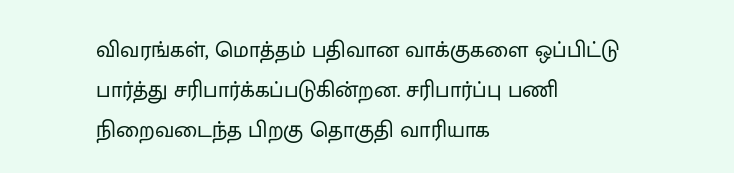விவரங்கள், மொத்தம் பதிவான வாக்குகளை ஒப்பிட்டு பார்த்து சரிபார்க்கப்படுகின்றன. சரிபார்ப்பு பணி நிறைவடைந்த பிறகு தொகுதி வாரியாக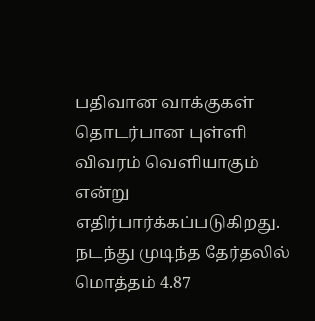பதிவான வாக்குகள் தொடர்பான புள்ளி விவரம் வெளியாகும் என்று எதிர்பார்க்கப்படுகிறது.
நடந்து முடிந்த தேர்தலில் மொத்தம் 4.87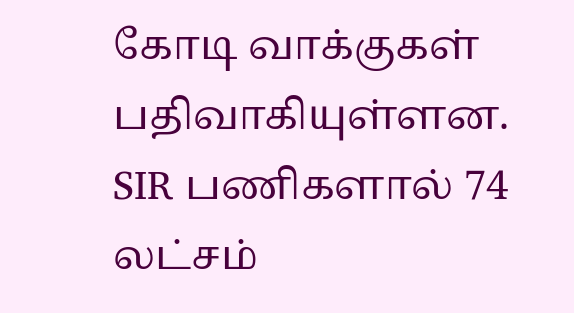கோடி வாக்குகள் பதிவாகியுள்ளன. SIR பணிகளால் 74 லட்சம்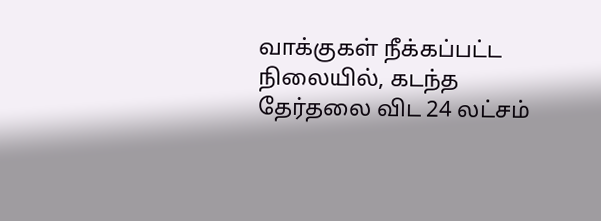வாக்குகள் நீக்கப்பட்ட நிலையில், கடந்த தேர்தலை விட 24 லட்சம்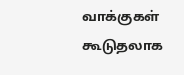வாக்குகள் கூடுதலாக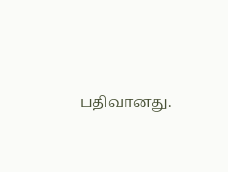பதிவானது.